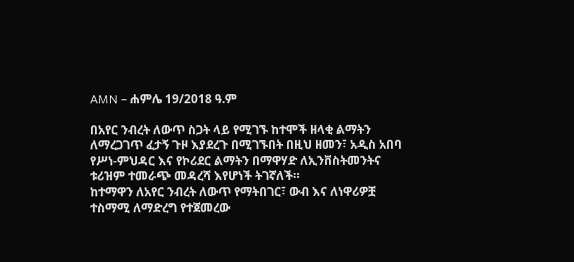AMN – ሐምሌ 19/2018 ዓ.ም

በአየር ንብረት ለውጥ ስጋት ላይ የሚገኙ ከተሞች ዘላቂ ልማትን ለማረጋገጥ ፈታኝ ጉዞ እያደረጉ በሚገኙበት በዚህ ዘመን፣ አዲስ አበባ የሥነ-ምህዳር እና የኮሪደር ልማትን በማዋሃድ ለኢንቨስትመንትና ቱሪዝም ተመራጭ መዳረሻ እየሆነች ትገኛለች።
ከተማዋን ለአየር ንብረት ለውጥ የማትበገር፣ ውብ እና ለነዋሪዎቿ ተስማሚ ለማድረግ የተጀመረው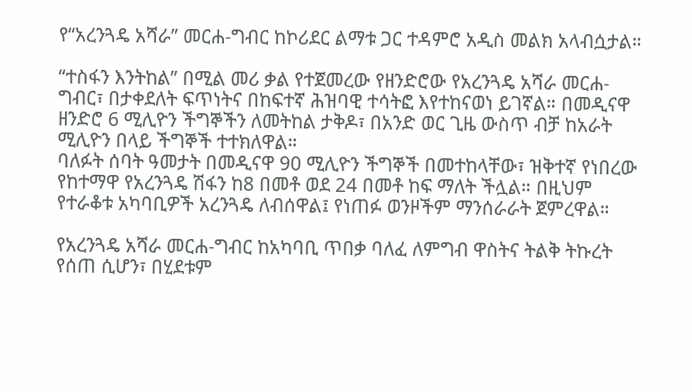የ“አረንጓዴ አሻራ” መርሐ-ግብር ከኮሪደር ልማቱ ጋር ተዳምሮ አዲስ መልክ አላብሷታል።

“ተስፋን እንትከል” በሚል መሪ ቃል የተጀመረው የዘንድሮው የአረንጓዴ አሻራ መርሐ-ግብር፣ በታቀደለት ፍጥነትና በከፍተኛ ሕዝባዊ ተሳትፎ እየተከናወነ ይገኛል። በመዲናዋ ዘንድሮ 6 ሚሊዮን ችግኞችን ለመትከል ታቅዶ፣ በአንድ ወር ጊዜ ውስጥ ብቻ ከአራት ሚሊዮን በላይ ችግኞች ተተክለዋል።
ባለፉት ሰባት ዓመታት በመዲናዋ 90 ሚሊዮን ችግኞች በመተከላቸው፣ ዝቅተኛ የነበረው የከተማዋ የአረንጓዴ ሽፋን ከ8 በመቶ ወደ 24 በመቶ ከፍ ማለት ችሏል። በዚህም የተራቆቱ አካባቢዎች አረንጓዴ ለብሰዋል፤ የነጠፉ ወንዞችም ማንሰራራት ጀምረዋል።

የአረንጓዴ አሻራ መርሐ-ግብር ከአካባቢ ጥበቃ ባለፈ ለምግብ ዋስትና ትልቅ ትኩረት የሰጠ ሲሆን፣ በሂደቱም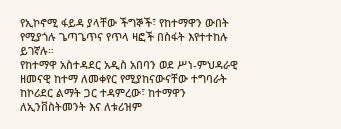የኢኮኖሚ ፋይዳ ያላቸው ችግኞች፣ የከተማዋን ውበት የሚያጎሉ ጌጣጌጥና የጥላ ዛፎች በስፋት እየተተከሉ ይገኛሉ።
የከተማዋ አስተዳደር አዲስ አበባን ወደ ሥነ-ምህዳራዊ ዘመናዊ ከተማ ለመቀየር የሚያከናውናቸው ተግባራት ከኮሪደር ልማት ጋር ተዳምረው፣ ከተማዋን ለኢንቨስትመንት እና ለቱሪዝም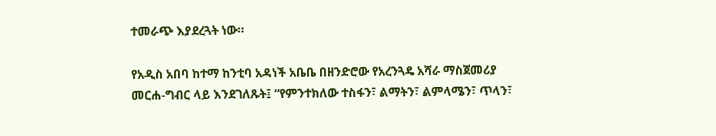ተመራጭ እያደረጓት ነው።

የአዲስ አበባ ከተማ ከንቲባ አዳነች አቤቤ በዘንድሮው የአረንጓዴ አሻራ ማስጀመሪያ መርሐ-ግብር ላይ እንደገለጹት፤ “የምንተክለው ተስፋን፣ ልማትን፣ ልምላሜን፣ ጥላን፣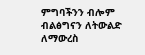ምግባችንን ብሎም ብልፅግናን ለትውልድ ለማውረስ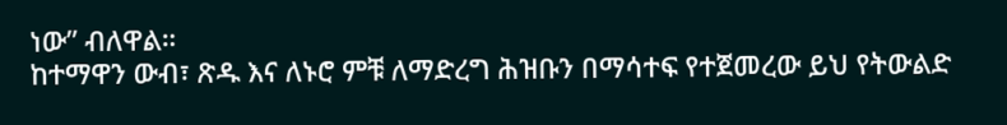ነው” ብለዋል።
ከተማዋን ውብ፣ ጽዱ እና ለኑሮ ምቹ ለማድረግ ሕዝቡን በማሳተፍ የተጀመረው ይህ የትውልድ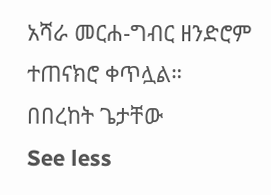አሻራ መርሐ-ግብር ዘንድሮም ተጠናክሮ ቀጥሏል።
በበረከት ጌታቸው
See less